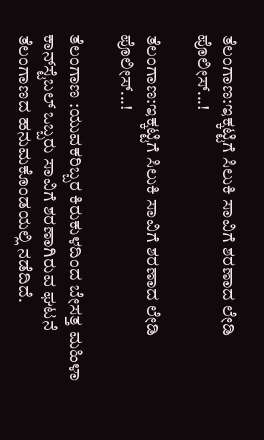ತೆಲಂಗಾಣ:ಇಕ್ಕಟ್ಟಿಗೆ ಸಿಲುಕಿ ಸಾವಿಗೆ ಶರಣಾದ ಲೇಡಿ ಪೊಲೀಸ್...!

ತೆಲಂಗಾಣ:ಇಕ್ಕಟ್ಟಿಗೆ ಸಿಲುಕಿ ಸಾವಿಗೆ ಶರಣಾದ ಲೇಡಿ ಪೊಲೀಸ್...!

ತೆಲಂಗಾಣ :ಯುವಕರಿಬ್ಬರ ಕಿರುಕುಳದಿಂದ ಬೇಸತ್ತ ಮಹಿಳಾ ಕಾನ್‌ಸ್ಟೆಬಲ್ ಒಬ್ಬರು ಸಾವಿಗೆ ಶರಣಾಗಿರುವ ಘಟನೆ ತೆಲಂಗಾಣದ ಹನುಮಕೊಂಡಯಲ್ಲಿ ನಡೆದಿದೆ.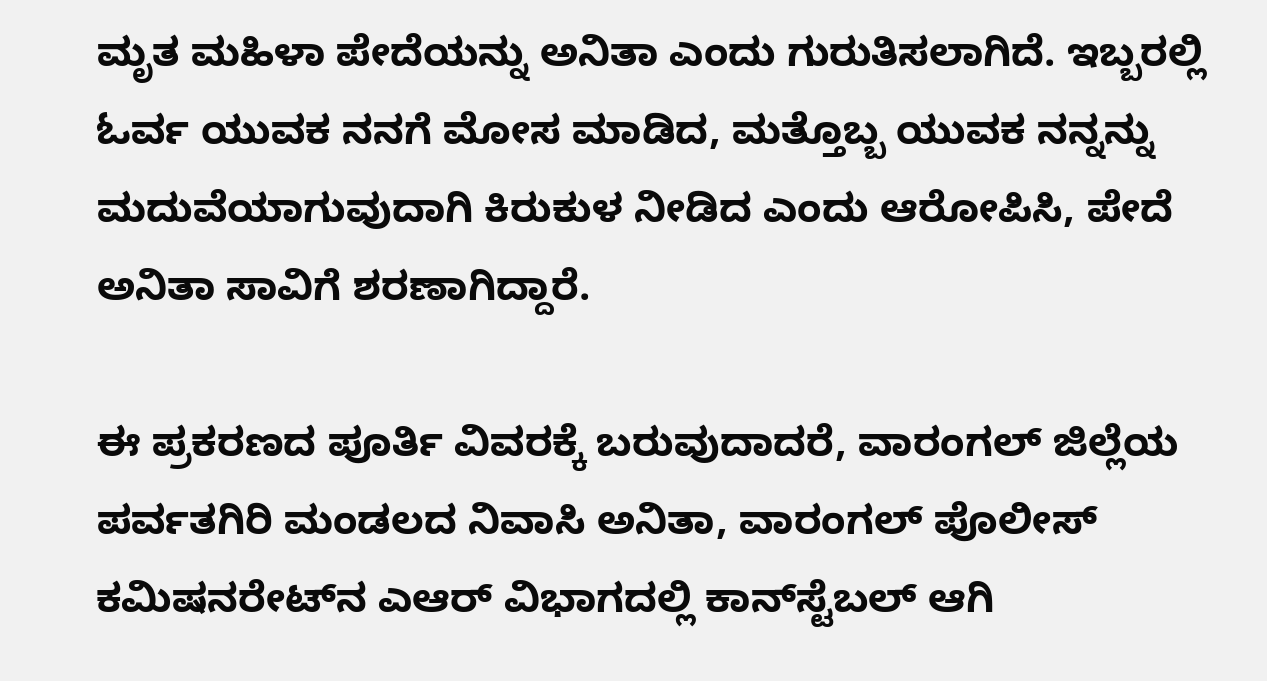ಮೃತ ಮಹಿಳಾ ಪೇದೆಯನ್ನು ಅನಿತಾ ಎಂದು ಗುರುತಿಸಲಾಗಿದೆ. ಇಬ್ಬರಲ್ಲಿ ಓರ್ವ ಯುವಕ ನನಗೆ ಮೋಸ ಮಾಡಿದ, ಮತ್ತೊಬ್ಬ ಯುವಕ ನನ್ನನ್ನು ಮದುವೆಯಾಗುವುದಾಗಿ ಕಿರುಕುಳ ನೀಡಿದ ಎಂದು ಆರೋಪಿಸಿ, ಪೇದೆ ಅನಿತಾ ಸಾವಿಗೆ ಶರಣಾಗಿದ್ದಾರೆ.

ಈ ಪ್ರಕರಣದ ಪೂರ್ತಿ ವಿವರಕ್ಕೆ ಬರುವುದಾದರೆ, ವಾರಂಗಲ್ ಜಿಲ್ಲೆಯ ಪರ್ವತಗಿರಿ ಮಂಡಲದ ನಿವಾಸಿ ಅನಿತಾ, ವಾರಂಗಲ್ ಪೊಲೀಸ್ ಕಮಿಷನರೇಟ್‌ನ ಎಆರ್ ವಿಭಾಗದಲ್ಲಿ ಕಾನ್‌ಸ್ಟೆಬಲ್ ಆಗಿ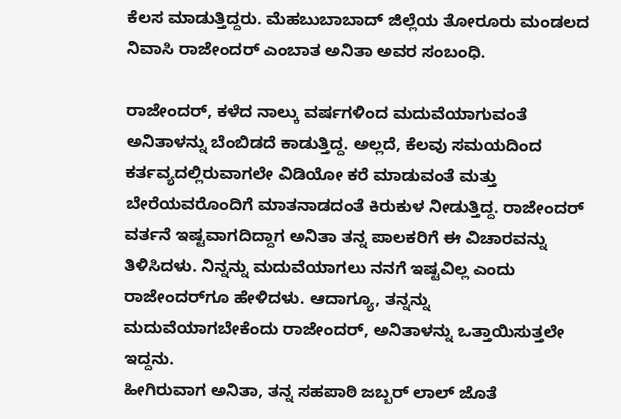ಕೆಲಸ ಮಾಡುತ್ತಿದ್ದರು. ಮೆಹಬುಬಾಬಾದ್ ಜಿಲ್ಲೆಯ ತೋರೂರು ಮಂಡಲದ ನಿವಾಸಿ ರಾಜೇಂದರ್ ಎಂಬಾತ ಅನಿತಾ ಅವರ ಸಂಬಂಧಿ.

ರಾಜೇಂದರ್, ಕಳೆದ ನಾಲ್ಕು ವರ್ಷಗಳಿಂದ ಮದುವೆಯಾಗುವಂತೆ ಅನಿತಾಳನ್ನು ಬೆಂಬಿಡದೆ ಕಾಡುತ್ತಿದ್ದ. ಅಲ್ಲದೆ, ಕೆಲವು ಸಮಯದಿಂದ ಕರ್ತವ್ಯದಲ್ಲಿರುವಾಗಲೇ ವಿಡಿಯೋ ಕರೆ ಮಾಡುವಂತೆ ಮತ್ತು ಬೇರೆಯವರೊಂದಿಗೆ ಮಾತನಾಡದಂತೆ ಕಿರುಕುಳ ನೀಡುತ್ತಿದ್ದ. ರಾಜೇಂದರ್ ವರ್ತನೆ ಇಷ್ಟವಾಗದಿದ್ದಾಗ ಅನಿತಾ ತನ್ನ ಪಾಲಕರಿಗೆ ಈ ವಿಚಾರವನ್ನು ತಿಳಿಸಿದಳು. ನಿನ್ನನ್ನು ಮದುವೆಯಾಗಲು ನನಗೆ ಇಷ್ಟವಿಲ್ಲ ಎಂದು ರಾಜೇಂದರ್‌ಗೂ ಹೇಳಿದಳು. ಆದಾಗ್ಯೂ, ತನ್ನನ್ನು ಮದುವೆಯಾಗಬೇಕೆಂದು ರಾಜೇಂದರ್, ಅನಿತಾಳನ್ನು ಒತ್ತಾಯಿಸುತ್ತಲೇ ಇದ್ದನು.
ಹೀಗಿರುವಾಗ ಅನಿತಾ, ತನ್ನ ಸಹಪಾಠಿ ಜಬ್ಬರ್ ಲಾಲ್ ಜೊತೆ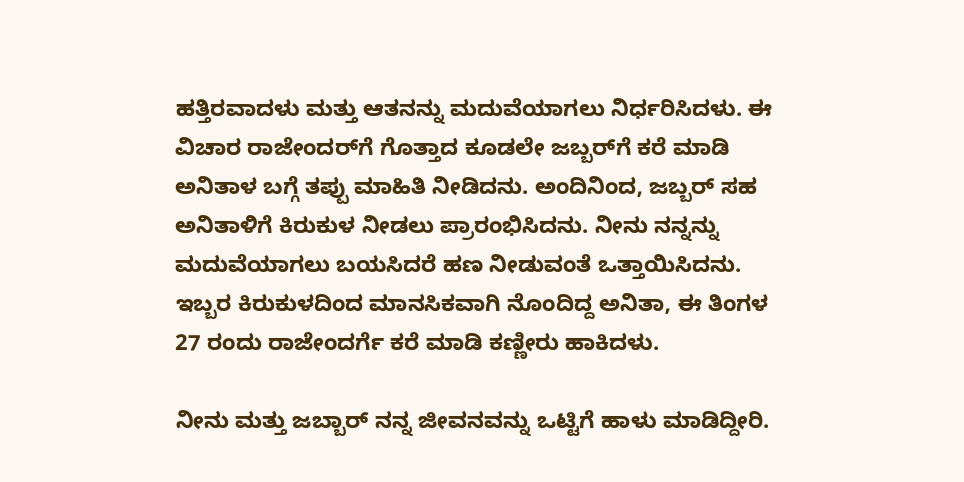ಹತ್ತಿರವಾದಳು ಮತ್ತು ಆತನನ್ನು ಮದುವೆಯಾಗಲು ನಿರ್ಧರಿಸಿದಳು. ಈ ವಿಚಾರ ರಾಜೇಂದರ್‌ಗೆ ಗೊತ್ತಾದ ಕೂಡಲೇ ಜಬ್ಬರ್‌ಗೆ ಕರೆ ಮಾಡಿ ಅನಿತಾಳ ಬಗ್ಗೆ ತಪ್ಪು ಮಾಹಿತಿ ನೀಡಿದನು. ಅಂದಿನಿಂದ, ಜಬ್ಬರ್ ಸಹ ಅನಿತಾಳಿಗೆ ಕಿರುಕುಳ ನೀಡಲು ಪ್ರಾರಂಭಿಸಿದನು. ನೀನು ನನ್ನನ್ನು ಮದುವೆಯಾಗಲು ಬಯಸಿದರೆ ಹಣ ನೀಡುವಂತೆ ಒತ್ತಾಯಿಸಿದನು. ಇಬ್ಬರ ಕಿರುಕುಳದಿಂದ ಮಾನಸಿಕವಾಗಿ ನೊಂದಿದ್ದ ಅನಿತಾ, ಈ ತಿಂಗಳ 27 ರಂದು ರಾಜೇಂದರ್ಗೆ ಕರೆ ಮಾಡಿ ಕಣ್ಣೀರು ಹಾಕಿದಳು.

ನೀನು ಮತ್ತು ಜಬ್ಬಾರ್ ನನ್ನ ಜೀವನವನ್ನು ಒಟ್ಟಿಗೆ ಹಾಳು ಮಾಡಿದ್ದೀರಿ.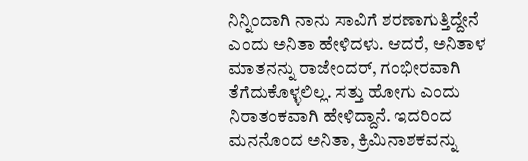ನಿನ್ನಿಂದಾಗಿ ನಾನು ಸಾವಿಗೆ ಶರಣಾಗುತ್ತಿದ್ದೇನೆ ಎಂದು ಅನಿತಾ ಹೇಳಿದಳು. ಆದರೆ, ಅನಿತಾಳ ಮಾತನನ್ನು ರಾಜೇಂದರ್, ಗಂಭೀರವಾಗಿ ತೆಗೆದುಕೊಳ್ಳಲಿಲ್ಲ. ಸತ್ತು ಹೋಗು ಎಂದು ನಿರಾತಂಕವಾಗಿ ಹೇಳಿದ್ದಾನೆ. ಇದರಿಂದ ಮನನೊಂದ ಅನಿತಾ, ಕ್ರಿಮಿನಾಶಕವನ್ನು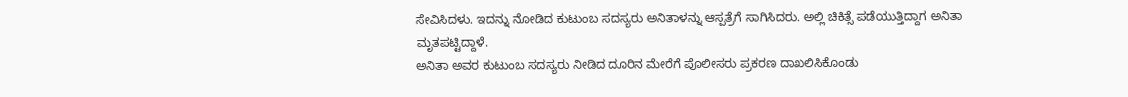ಸೇವಿಸಿದಳು. ಇದನ್ನು ನೋಡಿದ ಕುಟುಂಬ ಸದಸ್ಯರು ಅನಿತಾಳನ್ನು ಆಸ್ಪತ್ರೆಗೆ ಸಾಗಿಸಿದರು. ಅಲ್ಲಿ ಚಿಕಿತ್ಸೆ ಪಡೆಯುತ್ತಿದ್ದಾಗ ಅನಿತಾ ಮೃತಪಟ್ಟಿದ್ದಾಳೆ.
ಅನಿತಾ ಅವರ ಕುಟುಂಬ ಸದಸ್ಯರು ನೀಡಿದ ದೂರಿನ ಮೇರೆಗೆ ಪೊಲೀಸರು ಪ್ರಕರಣ ದಾಖಲಿಸಿಕೊಂಡು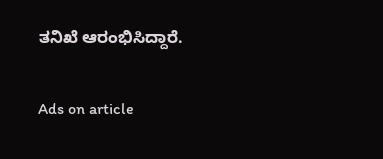ತನಿಖೆ ಆರಂಭಿಸಿದ್ದಾರೆ.

Ads on article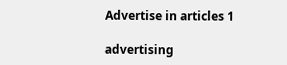Advertise in articles 1

advertising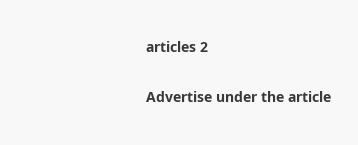articles 2

Advertise under the article